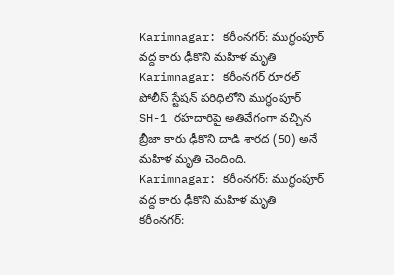Karimnagar: కరీంనగర్: ముగ్ధంపూర్ వద్ద కారు ఢీకొని మహిళ మృతి
Karimnagar: కరీంనగర్ రూరల్ పోలీస్ స్టేషన్ పరిధిలోని ముగ్ధంపూర్ SH-1 రహదారిపై అతివేగంగా వచ్చిన బ్రీజా కారు ఢీకొని దాడి శారద (50) అనే మహిళ మృతి చెందింది.
Karimnagar: కరీంనగర్: ముగ్ధంపూర్ వద్ద కారు ఢీకొని మహిళ మృతి
కరీంనగర్: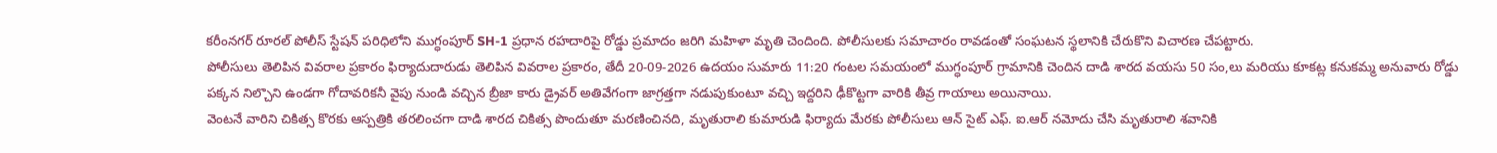కరీంనగర్ రూరల్ పోలీస్ స్టేషన్ పరిధిలోని ముగ్ధంపూర్ SH-1 ప్రధాన రహదారిపై రోడ్డు ప్రమాదం జరిగి మహిళా మృతి చెందింది. పోలీసులకు సమాచారం రావడంతో సంఘటన స్థలానికి చేరుకొని విచారణ చేపట్టారు.
పోలీసులు తెలిపిన వివరాల ప్రకారం ఫిర్యాదుదారుడు తెలిపిన వివరాల ప్రకారం, తేదీ 20-09-2026 ఉదయం సుమారు 11:20 గంటల సమయంలో ముగ్ధంపూర్ గ్రామానికి చెందిన దాడి శారద వయసు 50 సం,లు మరియు కూకట్ల కనుకమ్మ అనువారు రోడ్డు పక్కన నిల్చొని ఉండగా గోదావరికనీ వైపు నుండి వచ్చిన బ్రీజా కారు డ్రైవర్ అతివేగంగా జాగ్రత్తగా నడుపుకుంటూ వచ్చి ఇద్దరిని ఢీకొట్టగా వారికి తీవ్ర గాయాలు అయినాయి.
వెంటనే వారిని చికిత్స కొరకు ఆస్పత్రికి తరలించగా దాడి శారద చికిత్స పొందుతూ మరణించినది, మృతురాలి కుమారుడి ఫిర్యాదు మేరకు పోలీసులు ఆన్ సైట్ ఎఫ్. ఐ.ఆర్ నమోదు చేసి మృతురాలి శవానికి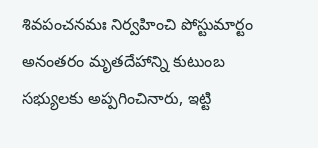శివపంచనమః నిర్వహించి పోస్టుమార్టం అనంతరం మృతదేహాన్ని కుటుంబ సభ్యులకు అప్పగించినారు, ఇట్టి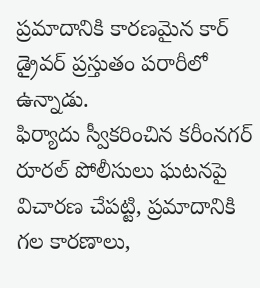ప్రమాదానికి కారణమైన కార్ డ్రైవర్ ప్రస్తుతం పరారీలో ఉన్నాడు.
ఫిర్యాదు స్వీకరించిన కరీంనగర్ రూరల్ పోలీసులు ఘటనపై విచారణ చేపట్టి, ప్రమాదానికి గల కారణాలు,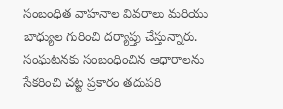సంబంధిత వాహనాల వివరాలు మరియు బాధ్యుల గురించి దర్యాప్తు చేస్తున్నారు. సంఘటనకు సంబంధించిన ఆధారాలను సేకరించి చట్ట ప్రకారం తదుపరి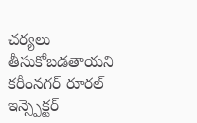చర్యలు తీసుకోబడతాయని కరీంనగర్ రూరల్ ఇన్స్పెక్టర్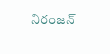నిరంజన్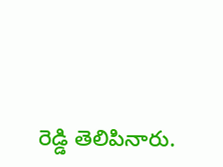రెడ్డి తెలిపినారు.